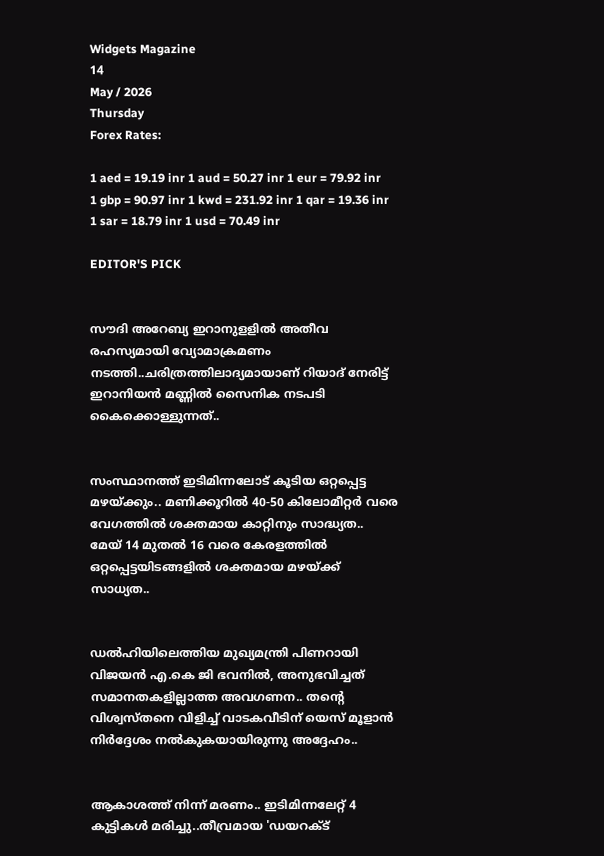Widgets Magazine
14
May / 2026
Thursday
Forex Rates:

1 aed = 19.19 inr 1 aud = 50.27 inr 1 eur = 79.92 inr 1 gbp = 90.97 inr 1 kwd = 231.92 inr 1 qar = 19.36 inr 1 sar = 18.79 inr 1 usd = 70.49 inr

EDITOR'S PICK


സൗദി അറേബ്യ ഇറാനുളളിൽ അതീവ രഹസ്യമായി വ്യോമാക്രമണം നടത്തി..ചരിത്രത്തിലാദ്യമായാണ് റിയാദ് നേരിട്ട് ഇറാനിയൻ മണ്ണിൽ സൈനിക നടപടി കൈക്കൊള്ളുന്നത്..


സംസ്ഥാനത്ത് ഇടിമിന്നലോട് കൂടിയ ഒറ്റപ്പെട്ട മഴയ്ക്കും.. മണിക്കൂറിൽ 40-50 കിലോമീറ്റർ വരെ വേഗത്തിൽ ശക്തമായ കാറ്റിനും സാദ്ധ്യത.. മേയ് 14 മുതൽ 16 വരെ കേരളത്തിൽ ഒറ്റപ്പെട്ടയിടങ്ങളിൽ ശക്തമായ മഴയ്ക്ക് സാധ്യത..


ഡൽഹിയിലെത്തിയ മുഖ്യമന്ത്രി പിണറായി വിജയൻ എ.കെ ജി ഭവനിൽ, അനുഭവിച്ചത് സമാനതകളില്ലാത്ത അവഗണന.. തന്റെ വിശ്വസ്തനെ വിളിച്ച് വാടകവീടിന് യെസ് മൂളാൻ നിർദ്ദേശം നൽകുകയായിരുന്നു അദ്ദേഹം..


ആകാശത്ത് നിന്ന് മരണം.. ഇടിമിന്നലേറ്റ് 4 കുട്ടികൾ മരിച്ചു..തീവ്രമായ 'ഡയറക്ട്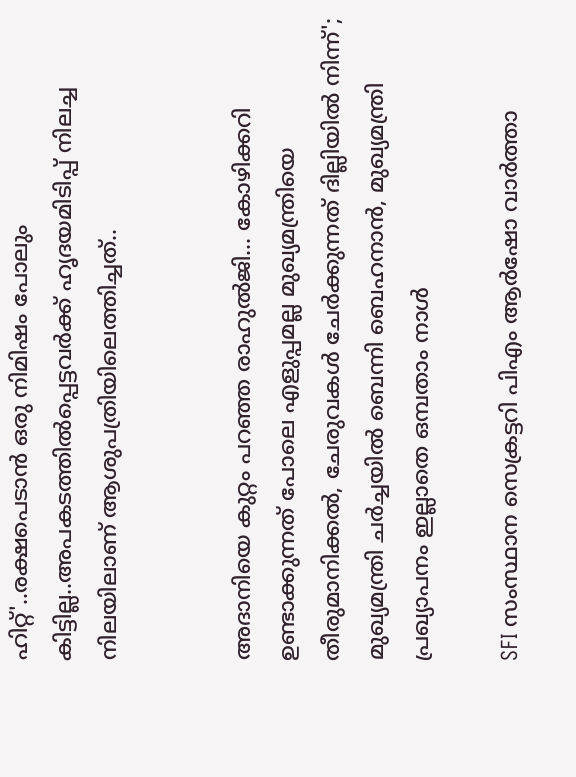ഹിറ്റ്'..രക്ഷപെടാൻ ഒരു നിമിഷം പോലും കിട്ടില്ല..അപകടത്തില്‍പ്പെട്ടവര്‍ക്ക് ഹൃദയമിടിപ്പ് നിലച്ച നിലയിലാണ് ആശുപത്രിയിലെത്തിച്ചത്..


അദാനിയെ കുറ്റം പറഞ്ഞ രാഹുൽജി... കോഴിക്കറി ഉണ്ടാക്കുന്നത് പോലെ എളുപ്പമല്ല മുഖ്യമന്ത്രിയെ തീരുമാനിക്കൽ, ചേരുവകൾ ചേർക്കുന്നത് ദില്ലിയിൽ നിന്ന്'; മുഖ്യമന്ത്രി ചർച്ചയിൽ ബെന്നി ബെഹനാൻ, മുഖ്യമന്ത്രി പ്രഖ്യാപനം ഇല്ലാതെ ഒമ്പതാം നാൾ

SFI സംസ്ഥാന സെക്രട്ടറി പിഎം ആർഷോ വാർത്താ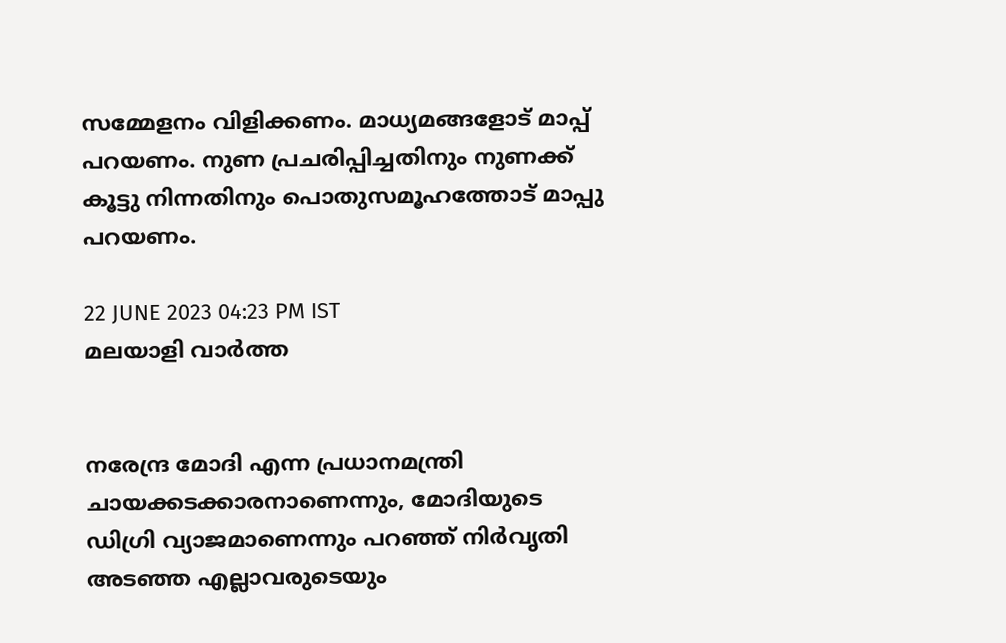സമ്മേളനം വിളിക്കണം. മാധ്യമങ്ങളോട് മാപ്പ് പറയണം. നുണ പ്രചരിപ്പിച്ചതിനും നുണക്ക് കൂട്ടു നിന്നതിനും പൊതുസമൂഹത്തോട് മാപ്പു പറയണം.

22 JUNE 2023 04:23 PM IST
മലയാളി വാര്‍ത്ത


നരേന്ദ്ര മോദി എന്ന പ്രധാനമന്ത്രി ചായക്കടക്കാരനാണെന്നും, മോദിയുടെ ഡിഗ്രി വ്യാജമാണെന്നും പറഞ്ഞ് നിർവൃതി അടഞ്ഞ എല്ലാവരുടെയും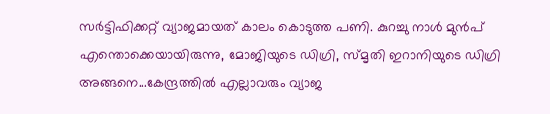സർട്ടിഫിക്കറ്റ് വ്യാജമായത് കാലം കൊടുത്ത പണി. കുറച്ചു നാൾ മുൻപ് എന്തൊക്കെയായിരുന്നു, മോജിയുടെ ഡിഗ്രി, സ്മൃതി ഇറാനിയുടെ ഡിഗ്രി അങ്ങനെ...കേന്ദ്രത്തിൽ എല്ലാവരും വ്യാജ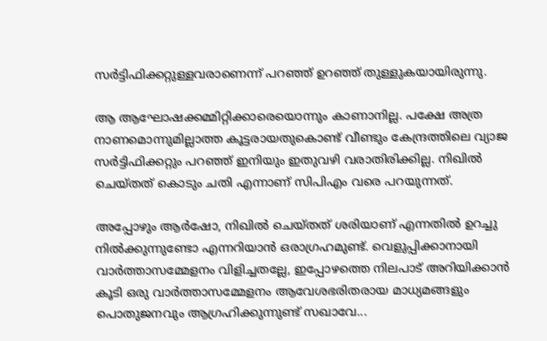സർട്ടിഫിക്കറ്റുള്ളവരാണെന്ന് പറഞ്ഞ് ഉറഞ്ഞ് തുള്ളുകയായിരുന്നു.

ആ ആഘോഷക്കമ്മിറ്റിക്കാരെയൊന്നും കാണാനില്ല. പക്ഷേ അത്ര നാണമൊന്നുമില്ലാത്ത കൂട്ടരായതുകൊണ്ട് വീണ്ടും കേന്ദ്രത്തിലെ വ്യാജ സർട്ടിഫിക്കറ്റും പറഞ്ഞ് ഇനിയും ഇതുവഴി വരാതിരിക്കില്ല. നിഖിൽ ചെയ്തത് കൊടും ചതി എന്നാണ് സിപിഎം വരെ പറയുന്നത്.

അപ്പോഴും ആർഷോ, നിഖിൽ ചെയ്തത് ശരിയാണ് എന്നതിൽ ഉറച്ചു നിൽക്കുന്നുണ്ടോ എന്നറിയാൻ ഒരാഗ്രഹമുണ്ട്. വെളുപ്പിക്കാനായി വാർത്താസമ്മേളനം വിളിച്ചതല്ലേ, ഇപ്പോഴത്തെ നിലപാട് അറിയിക്കാൻ കൂടി ഒരു വാർത്താസമ്മേളനം ആവേശഭരിതരായ മാധ്യമങ്ങളും പൊതുജനവും ആഗ്രഹിക്കുന്നുണ്ട് സഖാവേ...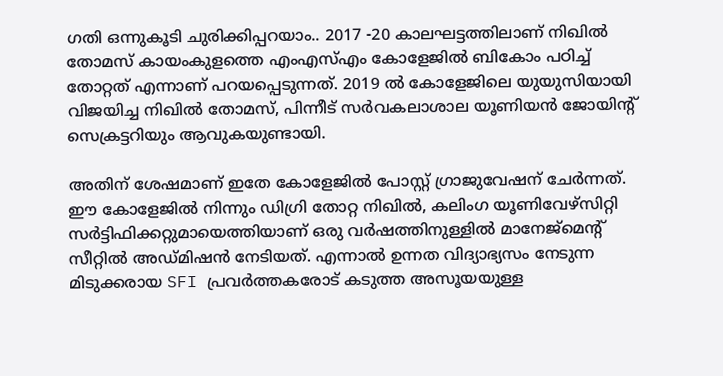ഗതി ഒന്നുകൂടി ചുരിക്കിപ്പറയാം.. 2017 -20 കാലഘട്ടത്തിലാണ് നിഖിൽ തോമസ് കായംകുളത്തെ എംഎസ്എം കോളേജിൽ ബികോം പഠിച്ച് തോറ്റത് എന്നാണ് പറയപ്പെടുന്നത്. 2019 ൽ കോളേജിലെ യുയുസിയായി വിജയിച്ച നിഖിൽ തോമസ്, പിന്നീട് സർവകലാശാല യൂണിയൻ ജോയിന്റ് സെക്രട്ടറിയും ആവുകയുണ്ടായി.

അതിന് ശേഷമാണ് ഇതേ കോളേജിൽ പോസ്റ്റ് ഗ്രാജുവേഷന് ചേർന്നത്. ഈ കോളേജിൽ നിന്നും ഡിഗ്രി തോറ്റ നിഖിൽ, കലിംഗ യൂണിവേഴ്സിറ്റി സർട്ടിഫിക്കറ്റുമായെത്തിയാണ് ഒരു വർഷത്തിനുള്ളിൽ മാനേജ്മെന്റ് സീറ്റിൽ അഡ്മിഷൻ നേടിയത്. എന്നാൽ ഉന്നത വിദ്യാഭ്യസം നേടുന്ന മിടുക്കരായ SFI പ്രവർത്തകരോട് കടുത്ത അസൂയയുള്ള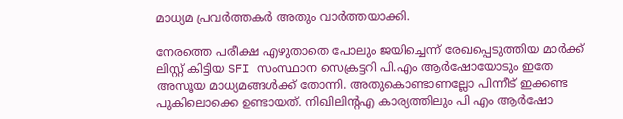മാധ്യമ പ്രവർത്തകർ അതും വാർത്തയാക്കി.

നേരത്തെ പരീക്ഷ എഴുതാതെ പോലും ജയിച്ചെന്ന് രേഖപ്പെടുത്തിയ മാർക്ക് ലിസ്റ്റ് കിട്ടിയ SFI സംസ്ഥാന സെക്രട്ടറി പി.എം ആർഷോയോടും ഇതേ അസൂയ മാധ്യമങ്ങൾക്ക് തോന്നി. അതുകൊണ്ടാണല്ലോ പിന്നീട് ഇക്കണ്ട പുകിലൊക്കെ ഉണ്ടായത്. നിഖിലിന്റഎ കാര്യത്തിലും പി എം ആർഷോ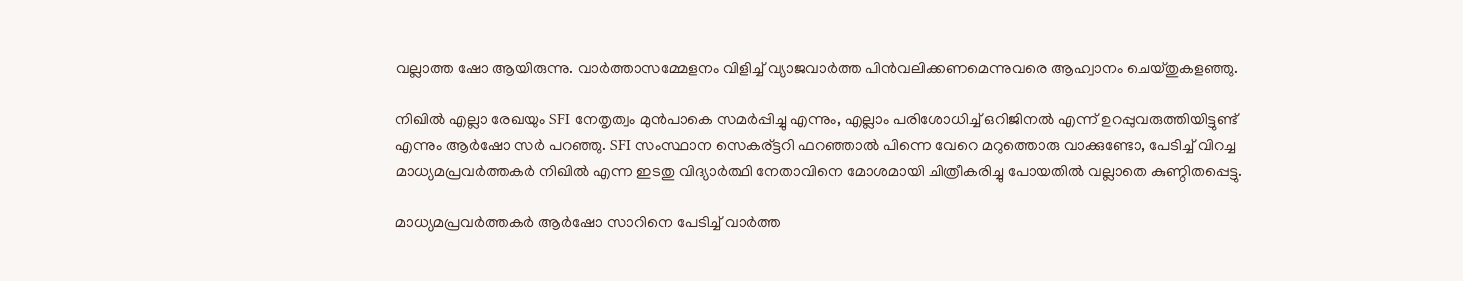വല്ലാത്ത ഷോ ആയിരുന്നു. വാർത്താസമ്മേളനം വിളിച്ച് വ്യാജവാർത്ത പിൻവലിക്കണമെന്നുവരെ ആഹ്വാനം ചെയ്തുകളഞ്ഞു.

നിഖിൽ എല്ലാ രേഖയും SFI നേതൃത്വം മുൻപാകെ സമർപ്പിച്ചു എന്നും, എല്ലാം പരിശോധിച്ച് ഒറിജിനൽ എന്ന് ഉറപ്പുവരുത്തിയിട്ടുണ്ട് എന്നും ആർഷോ സർ പറഞ്ഞു. SFI സംസ്ഥാന സെകര്ട്ടറി ഫറഞ്ഞാൽ പിന്നെ വേറെ മറുത്തൊരു വാക്കുണ്ടോ, പേടിച്ച് വിറച്ച മാധ്യമപ്രവർത്തകർ നിഖിൽ എന്ന ഇടതു വിദ്യാർത്ഥി നേതാവിനെ മോശമായി ചിത്രീകരിച്ചു പോയതിൽ വല്ലാതെ കുണ്ഠിതപ്പെട്ടു.

മാധ്യമപ്രവർത്തകർ ആർഷോ സാറിനെ പേടിച്ച് വാർത്ത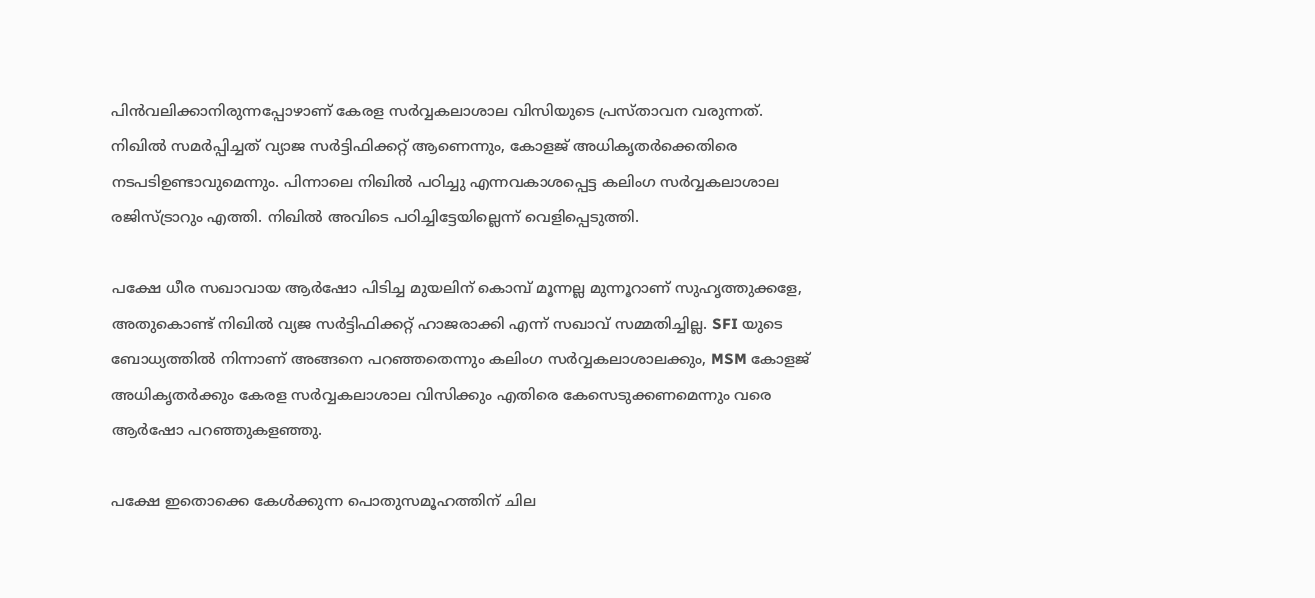പിൻവലിക്കാനിരുന്നപ്പോഴാണ് കേരള സർവ്വകലാശാല വിസിയുടെ പ്രസ്താവന വരുന്നത്. നിഖിൽ സമർപ്പിച്ചത് വ്യാജ സർട്ടിഫിക്കറ്റ് ആണെന്നും, കോളജ് അധികൃതർക്കെതിരെ നടപടിഉണ്ടാവുമെന്നും. പിന്നാലെ നിഖിൽ പഠിച്ചു എന്നവകാശപ്പെട്ട കലിംഗ സർവ്വകലാശാല രജിസ്ട്രാറും എത്തി. നിഖിൽ അവിടെ പഠിച്ചിട്ടേയില്ലെന്ന് വെളിപ്പെടുത്തി.

പക്ഷേ ധീര സഖാവായ ആർഷോ പിടിച്ച മുയലിന് കൊമ്പ് മൂന്നല്ല മുന്നൂറാണ് സുഹൃത്തുക്കളേ, അതുകൊണ്ട് നിഖിൽ വ്യജ സർട്ടിഫിക്കറ്റ് ഹാജരാക്കി എന്ന് സഖാവ് സമ്മതിച്ചില്ല. SFI യുടെ ബോധ്യത്തിൽ നിന്നാണ് അങ്ങനെ പറഞ്ഞതെന്നും കലിംഗ സർവ്വകലാശാലക്കും, MSM കോളജ് അധികൃതർക്കും കേരള സർവ്വകലാശാല വിസിക്കും എതിരെ കേസെടുക്കണമെന്നും വരെ ആർഷോ പറഞ്ഞുകളഞ്ഞു.

പക്ഷേ ഇതൊക്കെ കേൾക്കുന്ന പൊതുസമൂഹത്തിന് ചില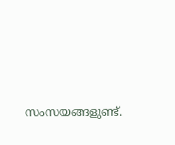സംസയങ്ങളുണ്ട്.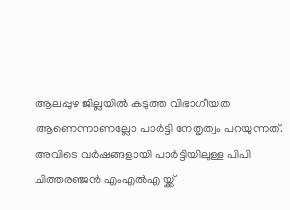ആലപ്പുഴ ജില്ലയിൽ കടുത്ത വിഭാഗീയത ആണെന്നാണല്ലോ പാർട്ടി നേതൃത്വം പറയുന്നത്. അവിടെ വർഷങ്ങളായി പാർട്ടിയിലുള്ള പിപി ചിത്തരഞ്ജൻ എംഎൽഎ യ്ക്ക്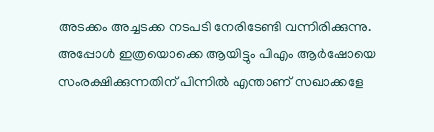അടക്കം അച്ചടക്ക നടപടി നേരിടേണ്ടി വന്നിരിക്കുന്നു. അപ്പോൾ ഇത്രയൊക്കെ ആയിട്ടും പിഎം ആർഷോയെ സംരക്ഷിക്കുന്നതിന് പിന്നിൽ എന്താണ് സഖാക്കളേ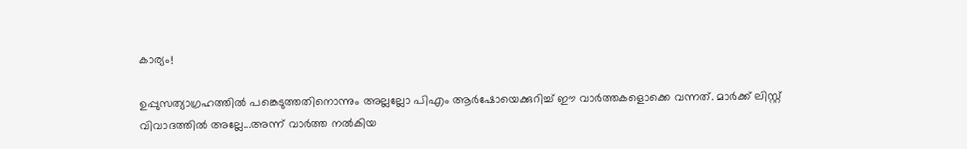കാര്യം!

ഉപ്പുസത്യാഗ്രഹത്തിൽ പങ്കെടുത്തതിനൊന്നും അല്ലല്ലോ പിഎം ആർഷോയെക്കുറിച്ച് ഈ വാർത്തകളൊക്കെ വന്നത്. മാർക്ക് ലിസ്റ്റ് വിവാദത്തിൽ അല്ലേ...അന്ന് വാർത്ത നൽകിയ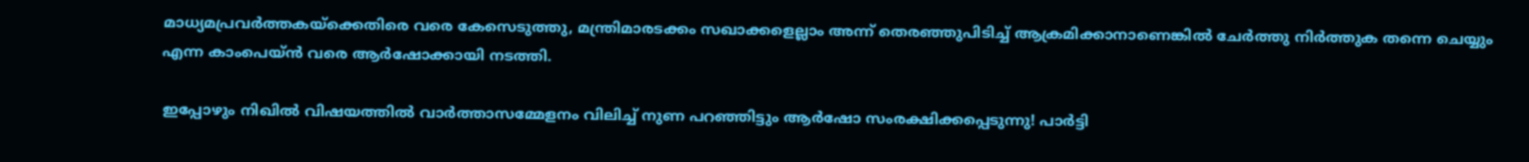മാധ്യമപ്രവർത്തകയ്ക്കെതിരെ വരെ കേസെടുത്തു, മന്ത്രിമാരടക്കം സഖാക്കളെല്ലാം അന്ന് തെരഞ്ഞുപിടിച്ച് ആക്രമിക്കാനാണെങ്കിൽ ചേർത്തു നിർത്തുക തന്നെ ചെയ്യും എന്ന കാംപെയ്ൻ വരെ ആർഷോക്കായി നടത്തി.

ഇപ്പോഴും നിഖിൽ വിഷയത്തിൽ വാർത്താസമ്മേളനം വിലിച്ച് നുണ പറഞ്ഞിട്ടും ആർഷോ സംരക്ഷിക്കപ്പെടുന്നു! പാർട്ടി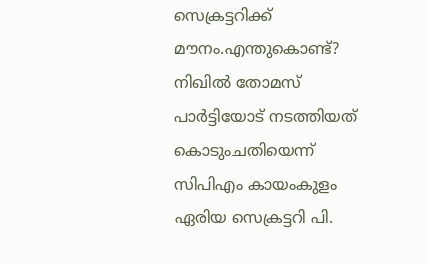സെക്രട്ടറിക്ക് മൗനം.എന്തുകൊണ്ട്? നിഖിൽ തോമസ് പാർട്ടിയോട് നടത്തിയത് കൊടുംചതിയെന്ന് സിപിഎം കായംകുളം ഏരിയ സെക്രട്ടറി പി.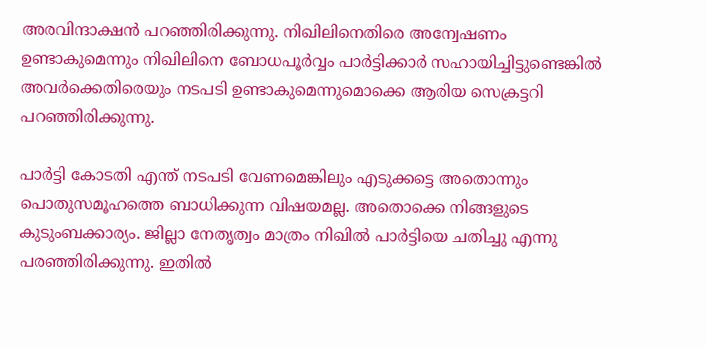അരവിന്ദാക്ഷൻ പറഞ്ഞിരിക്കുന്നു. നിഖിലിനെതിരെ അന്വേഷണം ഉണ്ടാകുമെന്നും നിഖിലിനെ ബോധപൂർവ്വം പാർട്ടിക്കാർ സഹായിച്ചിട്ടുണ്ടെങ്കിൽ അവർക്കെതിരെയും നടപടി ഉണ്ടാകുമെന്നുമൊക്കെ ആരിയ സെക്രട്ടറി പറഞ്ഞിരിക്കുന്നു.

പാർട്ടി കോടതി എന്ത് നടപടി വേണമെങ്കിലും എടുക്കട്ടെ അതൊന്നും പൊതുസമൂഹത്തെ ബാധിക്കുന്ന വിഷയമല്ല. അതൊക്കെ നിങ്ങളുടെ കുടുംബക്കാര്യം. ജില്ലാ നേതൃത്വം മാത്രം നിഖിൽ പാർട്ടിയെ ചതിച്ചു എന്നു പരഞ്ഞിരിക്കുന്നു. ഇതിൽ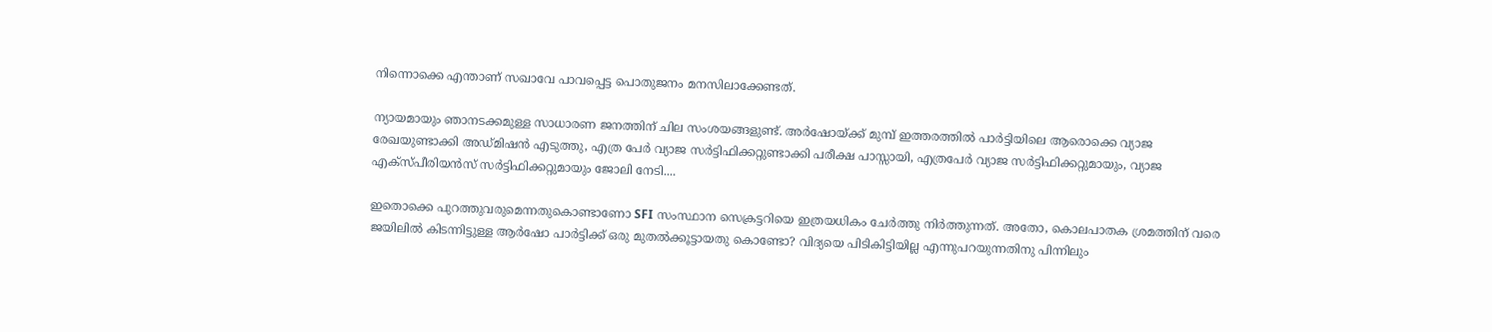നിന്നൊക്കെ എന്താണ് സഖാവേ പാവപ്പെട്ട പൊതുജനം മനസിലാക്കേണ്ടത്.

ന്യായമായും ഞാനടക്കമുള്ള സാധാരണ ജനത്തിന് ചില സംശയങ്ങളുണ്ട്. അർഷോയ്ക്ക് മുമ്പ് ഇത്തരത്തിൽ പാർട്ടിയിലെ ആരൊക്കെ വ്യാജ രേഖയുണ്ടാക്കി അഡ്മിഷൻ എടുത്തു, എത്ര പേർ വ്യാജ സർട്ടിഫിക്കറ്റുണ്ടാക്കി പരീക്ഷ പാസ്സായി, എത്രപേർ വ്യാജ സർട്ടിഫിക്കറ്റുമായും, വ്യാജ എക്സ്പീരിയൻസ് സർട്ടിഫിക്കറ്റുമായും ജോലി നേടി....

ഇതൊക്കെ പുറത്തുവരുമെന്നതുകൊണ്ടാണോ SFI സംസ്ഥാന സെക്രട്ടറിയെ ഇത്രയധികം ചേർത്തു നിർത്തുന്നത്. അതോ, കൊലപാതക ശ്രമത്തിന് വരെ ജയിലിൽ കിടന്നിട്ടുള്ള ആർഷോ പാർട്ടിക്ക് ഒരു മുതൽക്കൂട്ടായതു കൊണ്ടോ? വിദ്യയെ പിടികിട്ടിയില്ല എന്നുപറയുന്നതിനു പിന്നിലും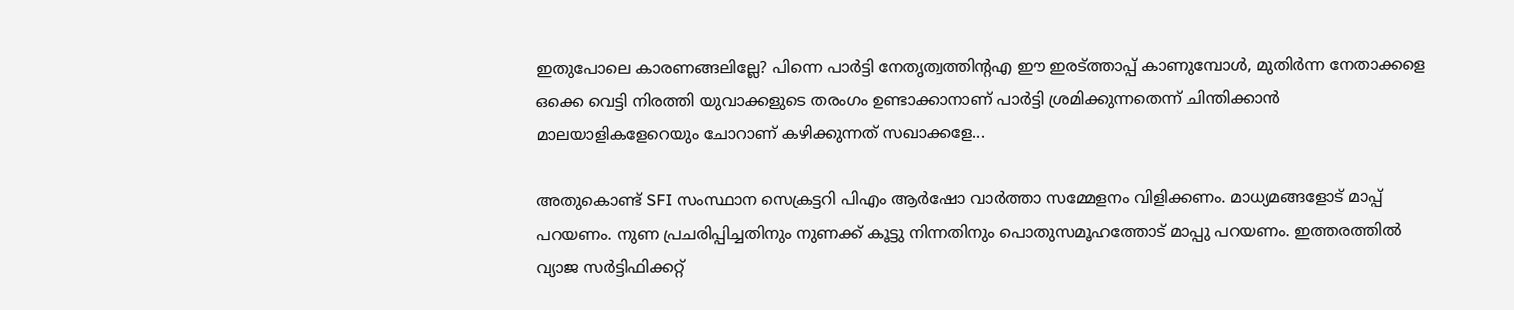ഇതുപോലെ കാരണങ്ങലില്ലേ? പിന്നെ പാർട്ടി നേതൃത്വത്തിന്റഎ ഈ ഇരട്ത്താപ്പ് കാണുമ്പോൾ, മുതിർന്ന നേതാക്കളെ ഒക്കെ വെട്ടി നിരത്തി യുവാക്കളുടെ തരംഗം ഉണ്ടാക്കാനാണ് പാർട്ടി ശ്രമിക്കുന്നതെന്ന് ചിന്തിക്കാൻ മാലയാളികളേറെയും ചോറാണ് കഴിക്കുന്നത് സഖാക്കളേ...

അതുകൊണ്ട് SFI സംസ്ഥാന സെക്രട്ടറി പിഎം ആർഷോ വാർത്താ സമ്മേളനം വിളിക്കണം. മാധ്യമങ്ങളോട് മാപ്പ് പറയണം. നുണ പ്രചരിപ്പിച്ചതിനും നുണക്ക് കൂട്ടു നിന്നതിനും പൊതുസമൂഹത്തോട് മാപ്പു പറയണം. ഇത്തരത്തിൽ വ്യാജ സർട്ടിഫിക്കറ്റ്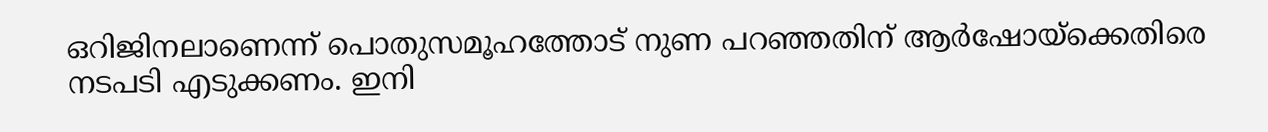ഒറിജിനലാണെന്ന് പൊതുസമൂഹത്തോട് നുണ പറഞ്ഞതിന് ആർഷോയ്ക്കെതിരെ നടപടി എടുക്കണം. ഇനി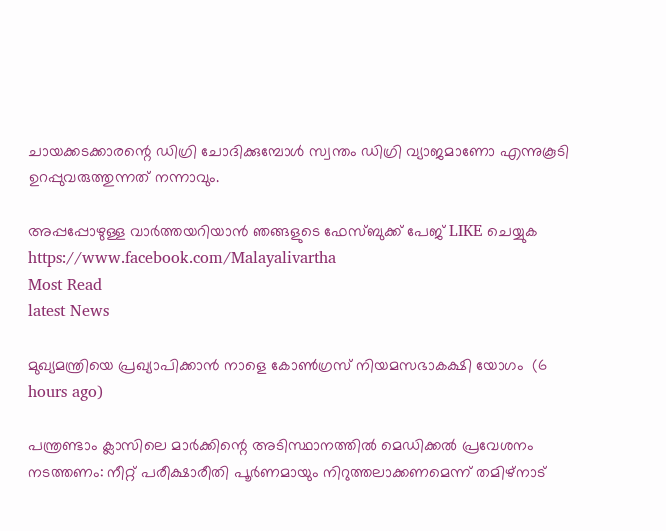ചായക്കടക്കാരന്റെ ഡിഗ്രി ചോദിക്കുമ്പോൾ സ്വന്തം ഡിഗ്രി വ്യാജമാണോ എന്നുകൂടി ഉറപ്പുവരുത്തുന്നത് നന്നാവും.

അപ്പപ്പോഴുള്ള വാര്‍ത്തയറിയാന്‍ ഞങ്ങളുടെ ഫേസ്‌ബുക്ക്‌ പേജ് LIKE ചെയ്യുക
https://www.facebook.com/Malayalivartha
Most Read
latest News

മുഖ്യമന്ത്രിയെ പ്രഖ്യാപിക്കാന്‍ നാളെ കോണ്‍ഗ്രസ് നിയമസഭാകക്ഷി യോഗം  (6 hours ago)

പന്ത്രണ്ടാം ക്ലാസിലെ മാര്‍ക്കിന്റെ അടിസ്ഥാനത്തില്‍ മെഡിക്കല്‍ പ്രവേശനം നടത്തണം: നീറ്റ് പരീക്ഷാരീതി പൂര്‍ണമായും നിറുത്തലാക്കണമെന്ന് തമിഴ്‌നാട്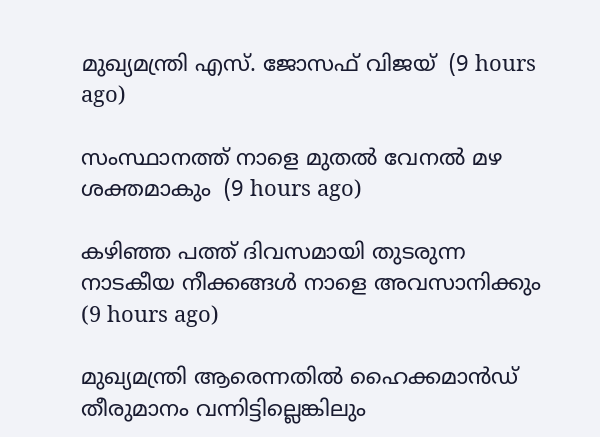മുഖ്യമന്ത്രി എസ്. ജോസഫ് വിജയ്  (9 hours ago)

സംസ്ഥാനത്ത് നാളെ മുതൽ വേനൽ മഴ ശക്തമാകും  (9 hours ago)

കഴിഞ്ഞ പത്ത് ദിവസമായി തുടരുന്ന നാടകീയ നീക്കങ്ങള്‍ നാളെ അവസാനിക്കും  (9 hours ago)

മുഖ്യമന്ത്രി ആരെന്നതിൽ ഹൈക്കമാൻഡ് തീരുമാനം വന്നിട്ടില്ലെങ്കിലും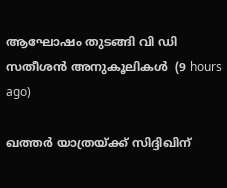ആഘോഷം തുടങ്ങി വി ഡി സതീശൻ അനുകൂലികൾ  (9 hours ago)

ഖത്തര്‍ യാത്രയ്ക്ക് സിദ്ദിഖിന്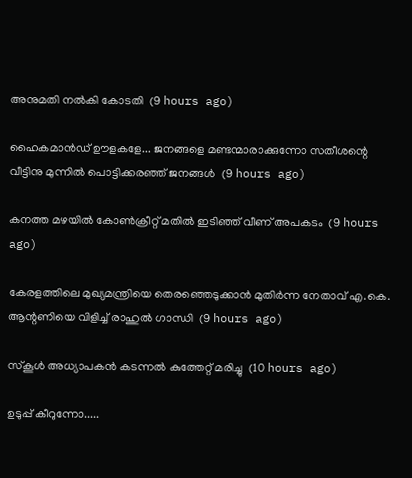അനുമതി നല്‍കി കോടതി  (9 hours ago)

ഹൈകമാൻഡ്‌ ഊളകളേ... ജനങ്ങളെ മണ്ടന്മാരാക്കുന്നോ സതീശന്റെ വീട്ടിനു മുന്നിൽ പൊട്ടിക്കരഞ്ഞ് ജനങ്ങൾ  (9 hours ago)

കനത്ത മഴയില്‍ കോണ്‍ക്രീറ്റ് മതില്‍ ഇടിഞ്ഞ് വീണ് അപകടം  (9 hours ago)

കേരളത്തിലെ മുഖ്യമന്ത്രിയെ തെരഞ്ഞെടുക്കാൻ മുതിർന്ന നേതാവ് എ.കെ. ആന്റണിയെ വിളിച്ച് രാഹുൽ ഗാന്ധി  (9 hours ago)

സ്‌കൂള്‍ അധ്യാപകന്‍ കടന്നല്‍ കുത്തേറ്റ് മരിച്ചു  (10 hours ago)

ഉടുപ്പ് കീറുന്നോ.....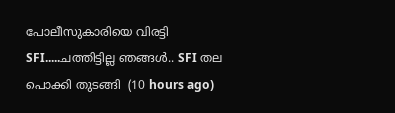പോലീസുകാരിയെ വിരട്ടി SFI.....ചത്തിട്ടില്ല ഞങ്ങൾ.. SFI തല പൊക്കി തുടങ്ങി  (10 hours ago)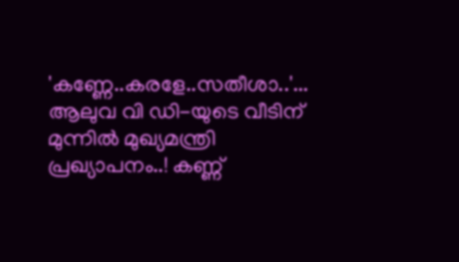'കണ്ണേ..കരളേ..സതീശാ..'... ആലുവ വി ഡി-യുടെ വീടിന് മുന്നിൽ മുഖ്യമന്ത്രി പ്രഖ്യാപനം..! കണ്ണ്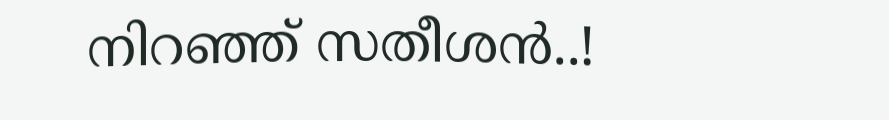നിറഞ്ഞ് സതീശൻ..!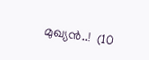മുഖ്യൻ..!  (10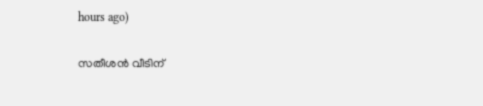hours ago)

സതീശൻ വീടിന്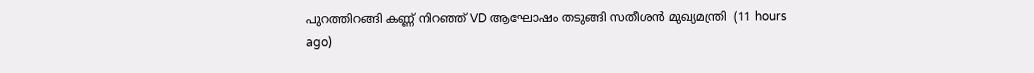പുറത്തിറങ്ങി കണ്ണ് നിറഞ്ഞ് VD ആഘോഷം തടുങ്ങി സതീശൻ മുഖ്യമന്ത്രി  (11 hours ago)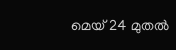മെയ് 24 മുതൽ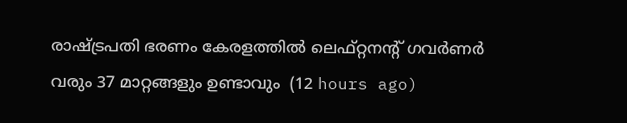രാഷ്‌ട്രപതി ഭരണം കേരളത്തിൽ ലെഫ്റ്റനന്റ് ഗവർണർ വരും 37 മാറ്റങ്ങളും ഉണ്ടാവും  (12 hours ago)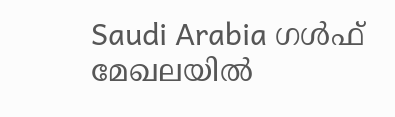Saudi Arabia ഗൾഫ് മേഖലയിൽ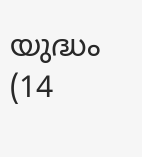യുദ്ധം  (14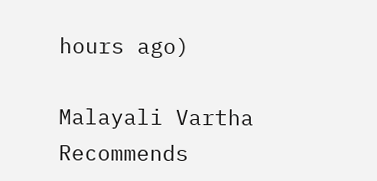hours ago)

Malayali Vartha Recommends